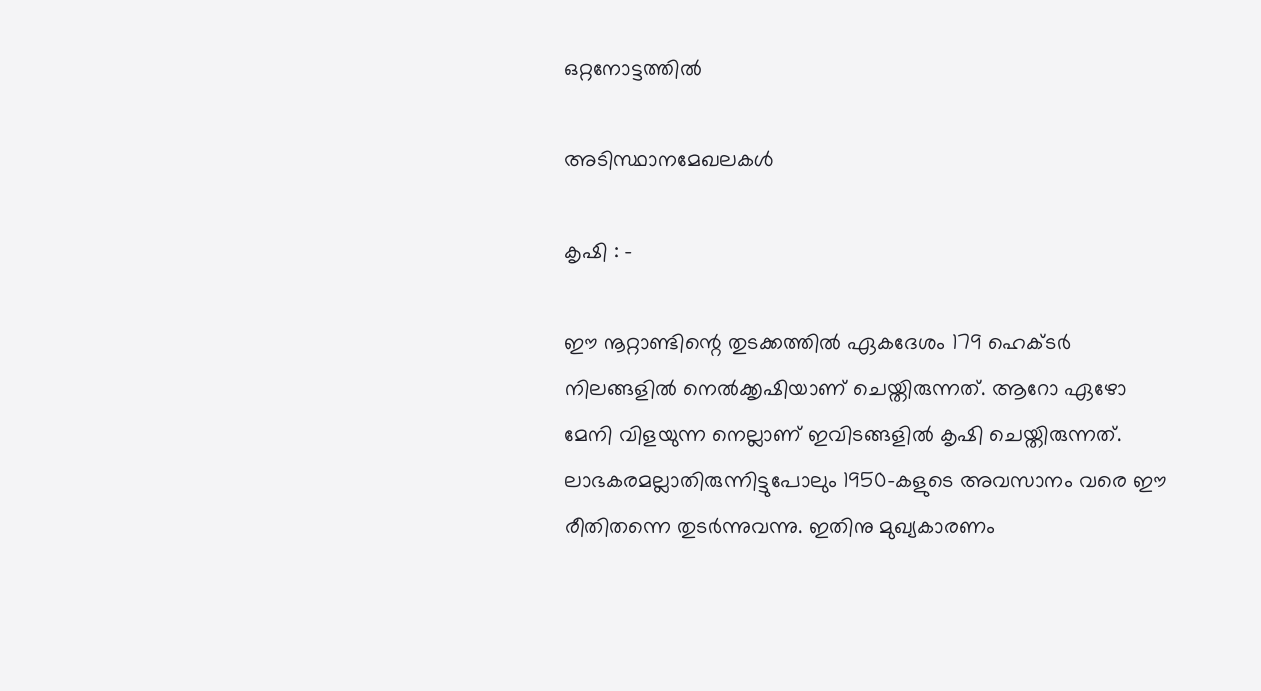ഒറ്റനോട്ടത്തില്‍

അടിസ്ഥാനമേഖലകള്‍

കൃഷി : -

ഈ നൂറ്റാണ്ടിന്റെ തുടക്കത്തില്‍ ഏകദേശം 179 ഹെക്ടര്‍ നിലങ്ങളില്‍ നെല്‍ക്കൃഷിയാണ് ചെയ്തിരുന്നത്. ആറോ ഏഴോ മേനി വിളയുന്ന നെല്ലാണ് ഇവിടങ്ങളില്‍ കൃഷി ചെയ്തിരുന്നത്. ലാഭകരമല്ലാതിരുന്നിട്ടുപോലും 1950-കളുടെ അവസാനം വരെ ഈ രീതിതന്നെ തുടര്‍ന്നുവന്നു. ഇതിനു മുഖ്യകാരണം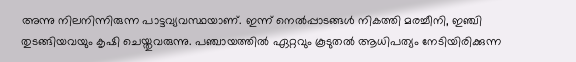അന്നു നിലനിന്നിരുന്ന പാട്ടവ്യവസ്ഥയാണ്. ഇന്ന് നെല്‍പ്പാടങ്ങള്‍ നികത്തി മരച്ചീനി, ഇഞ്ചി തുടങ്ങിയവയും കൃഷി ചെയ്തുവരുന്നു. പഞ്ചായത്തില്‍ ഏറ്റവും കൂടുതല്‍ ആധിപത്യം നേടിയിരിക്കുന്ന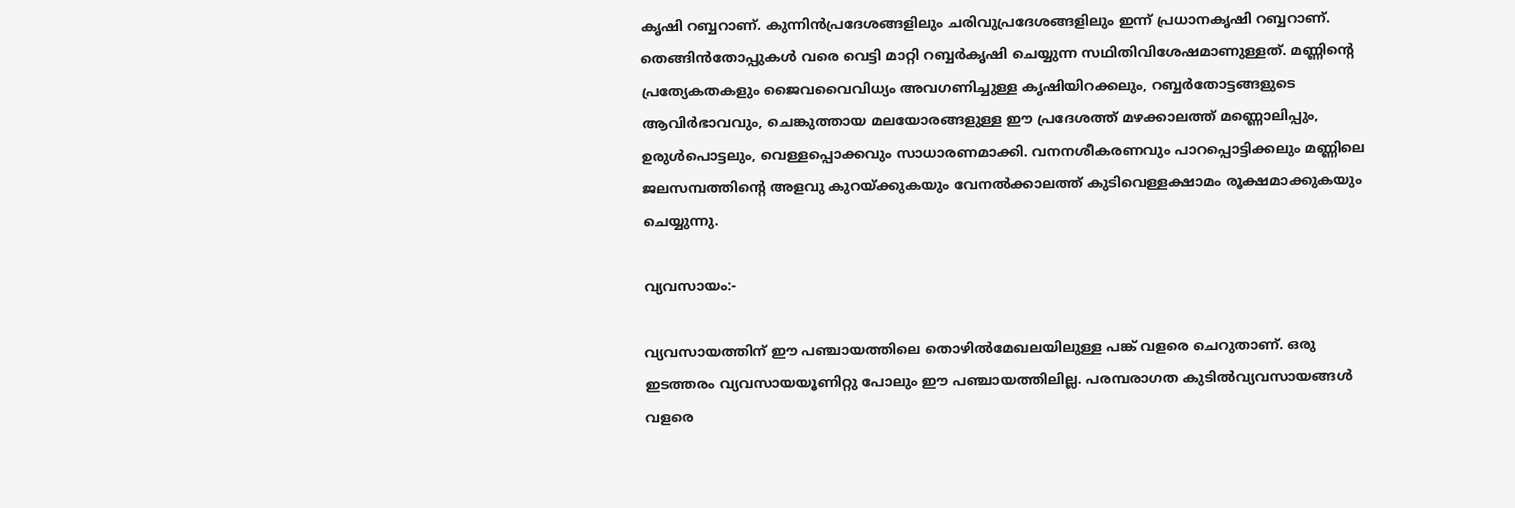കൃഷി റബ്ബറാണ്. കുന്നിന്‍പ്രദേശങ്ങളിലും ചരിവുപ്രദേശങ്ങളിലും ഇന്ന് പ്രധാനകൃഷി റബ്ബറാണ്. തെങ്ങിന്‍തോപ്പുകള്‍ വരെ വെട്ടി മാറ്റി റബ്ബര്‍കൃഷി ചെയ്യുന്ന സഥിതിവിശേഷമാണുള്ളത്. മണ്ണിന്റെ പ്രത്യേകതകളും ജൈവവൈവിധ്യം അവഗണിച്ചുള്ള കൃഷിയിറക്കലും, റബ്ബര്‍തോട്ടങ്ങളുടെ ആവിര്‍ഭാവവും, ചെങ്കുത്തായ മലയോരങ്ങളുള്ള ഈ പ്രദേശത്ത് മഴക്കാലത്ത് മണ്ണൊലിപ്പും, ഉരുള്‍പൊട്ടലും, വെള്ളപ്പൊക്കവും സാധാരണമാക്കി. വനനശീകരണവും പാറപ്പൊട്ടിക്കലും മണ്ണിലെ ജലസമ്പത്തിന്റെ അളവു കുറയ്ക്കുകയും വേനല്‍ക്കാലത്ത് കുടിവെള്ളക്ഷാമം രൂക്ഷമാക്കുകയും ചെയ്യുന്നു.

വ്യവസായം:-

വ്യവസായത്തിന് ഈ പഞ്ചായത്തിലെ തൊഴില്‍മേഖലയിലുള്ള പങ്ക് വളരെ ചെറുതാണ്. ഒരു ഇടത്തരം വ്യവസായയൂണിറ്റു പോലും ഈ പഞ്ചായത്തിലില്ല. പരമ്പരാഗത കുടില്‍വ്യവസായങ്ങള്‍ വളരെ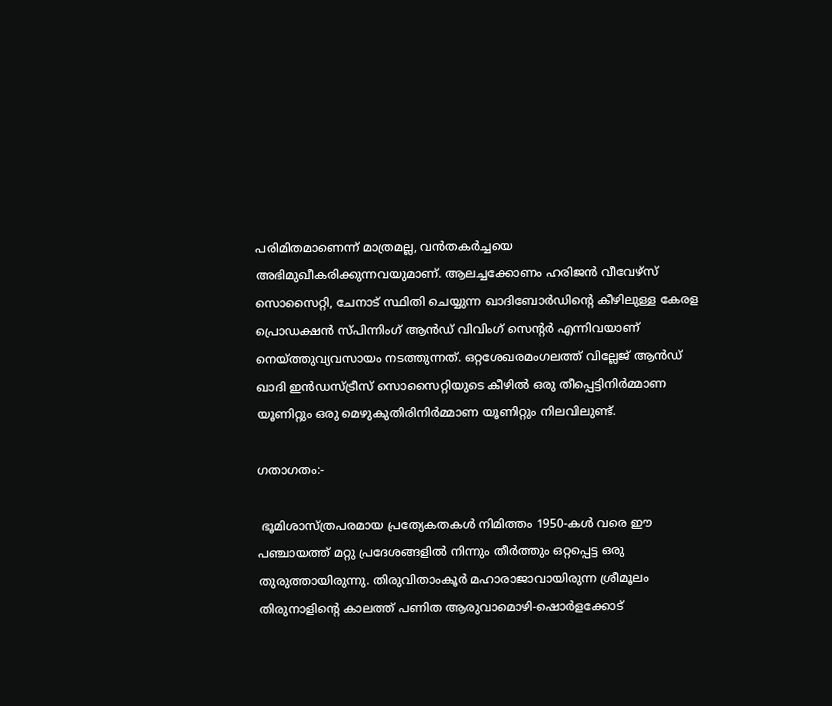പരിമിതമാണെന്ന് മാത്രമല്ല, വന്‍തകര്‍ച്ചയെ അഭിമുഖീകരിക്കുന്നവയുമാണ്. ആലച്ചക്കോണം ഹരിജന്‍ വീവേഴ്സ് സൊസൈറ്റി, ചേനാട് സ്ഥിതി ചെയ്യുന്ന ഖാദിബോര്‍ഡിന്റെ കീഴിലുള്ള കേരള പ്രൊഡക്ഷന്‍ സ്പിന്നിംഗ് ആന്‍ഡ് വിവിംഗ് സെന്റര്‍ എന്നിവയാണ് നെയ്ത്തുവ്യവസായം നടത്തുന്നത്. ഒറ്റശേഖരമംഗലത്ത് വില്ലേജ് ആന്‍ഡ് ഖാദി ഇന്‍ഡസ്ട്രീസ് സൊസൈറ്റിയുടെ കീഴില്‍ ഒരു തീപ്പെട്ടിനിര്‍മ്മാണ യൂണിറ്റും ഒരു മെഴുകുതിരിനിര്‍മ്മാണ യൂണിറ്റും നിലവിലുണ്ട്.

ഗതാഗതം:-

 ഭൂമിശാസ്ത്രപരമായ പ്രത്യേകതകള്‍ നിമിത്തം 1950-കള്‍ വരെ ഈ പഞ്ചായത്ത് മറ്റു പ്രദേശങ്ങളില്‍ നിന്നും തീര്‍ത്തും ഒറ്റപ്പെട്ട ഒരു തുരുത്തായിരുന്നു. തിരുവിതാംകൂര്‍ മഹാരാജാവായിരുന്ന ശ്രീമൂലം തിരുനാളിന്റെ കാലത്ത് പണിത ആരുവാമൊഴി-ഷൊര്‍ളക്കോട്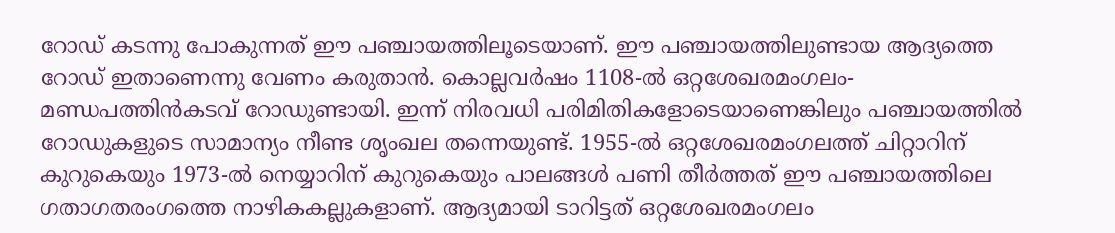റോഡ് കടന്നു പോകുന്നത് ഈ പഞ്ചായത്തിലൂടെയാണ്. ഈ പഞ്ചായത്തിലുണ്ടായ ആദ്യത്തെ റോഡ് ഇതാണെന്നു വേണം കരുതാന്‍. കൊല്ലവര്‍ഷം 1108-ല്‍ ഒറ്റശേഖരമംഗലം-മണ്ഡപത്തിന്‍കടവ് റോഡുണ്ടായി. ഇന്ന് നിരവധി പരിമിതികളോടെയാണെങ്കിലും പഞ്ചായത്തില്‍ റോഡുകളുടെ സാമാന്യം നീണ്ട ശൃംഖല തന്നെയുണ്ട്. 1955-ല്‍ ഒറ്റശേഖരമംഗലത്ത് ചിറ്റാറിന് കുറുകെയും 1973-ല്‍ നെയ്യാറിന് കുറുകെയും പാലങ്ങള്‍ പണി തീര്‍ത്തത് ഈ പഞ്ചായത്തിലെ ഗതാഗതരംഗത്തെ നാഴികകല്ലുകളാണ്. ആദ്യമായി ടാറിട്ടത് ഒറ്റശേഖരമംഗലം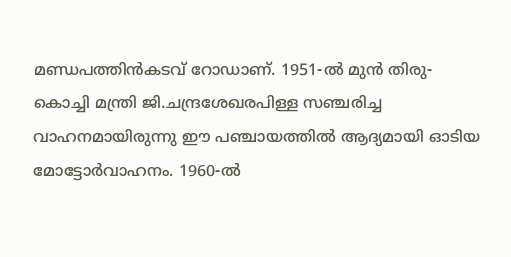മണ്ഡപത്തിന്‍കടവ് റോഡാണ്. 1951-ല്‍ മുന്‍ തിരു-കൊച്ചി മന്ത്രി ജി.ചന്ദ്രശേഖരപിള്ള സഞ്ചരിച്ച വാഹനമായിരുന്നു ഈ പഞ്ചായത്തില്‍ ആദ്യമായി ഓടിയ മോട്ടോര്‍വാഹനം. 1960-ല്‍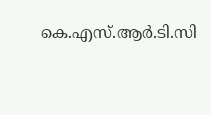കെ.എസ്.ആര്‍.ടി.സി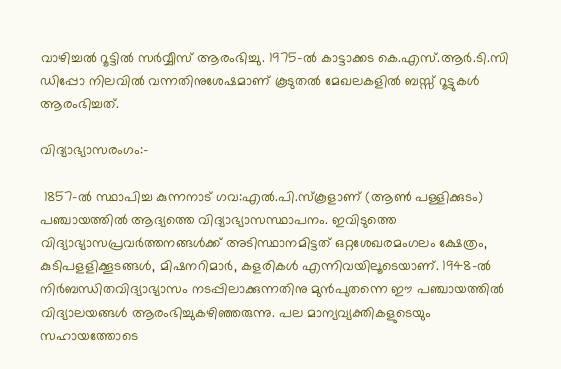വാഴിച്ചല്‍ റൂട്ടില്‍ സര്‍വ്വീസ് ആരംഭിച്ചു. 1975-ല്‍ കാട്ടാക്കട കെ.എസ്.ആര്‍.ടി.സി ഡിപ്പോ നിലവില്‍ വന്നതിനുശേഷമാണ് കൂടുതല്‍ മേഖലകളില്‍ ബസ്സ് റൂട്ടുകള്‍ ആരംഭിച്ചത്.

വിദ്യാഭ്യാസരംഗം:-

 1857-ല്‍ സ്ഥാപിച്ച കുന്നനാട് ഗവ:എല്‍.പി.സ്കൂളാണ് (ആണ്‍ പള്ളിക്കുടം) പഞ്ചായത്തില്‍ ആദ്യത്തെ വിദ്യാഭ്യാസസ്ഥാപനം. ഇവിടുത്തെ വിദ്യാഭ്യാസപ്രവര്‍ത്തനങ്ങള്‍ക്ക് അടിസ്ഥാനമിട്ടത് ഒറ്റശേഖരമംഗലം ക്ഷേത്രം, കുടിപളളിക്കൂടങ്ങള്‍, മിഷനറിമാര്‍, കളരികള്‍ എന്നിവയിലൂടെയാണ്. 1948-ല്‍ നിര്‍ബന്ധിതവിദ്യാഭ്യാസം നടപ്പിലാക്കുന്നതിനു മുന്‍പുതന്നെ ഈ പഞ്ചായത്തില്‍ വിദ്യാലയങ്ങള്‍ ആരംഭിച്ചുകഴിഞ്ഞരുന്നു. പല മാന്യവ്യക്തികളുടെയും സഹായത്തോടെ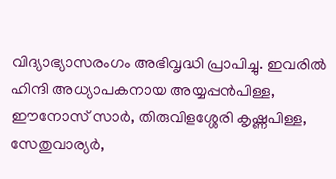വിദ്യാഭ്യാസരംഗം അഭിവൃദ്ധി പ്രാപിച്ചു. ഇവരില്‍ ഹിന്ദി അധ്യാപകനായ അയ്യപ്പന്‍പിള്ള, ഈനോസ് സാര്‍, തിരുവിളശ്ശേരി കൃഷ്ണപിള്ള, സേതുവാര്യര്‍,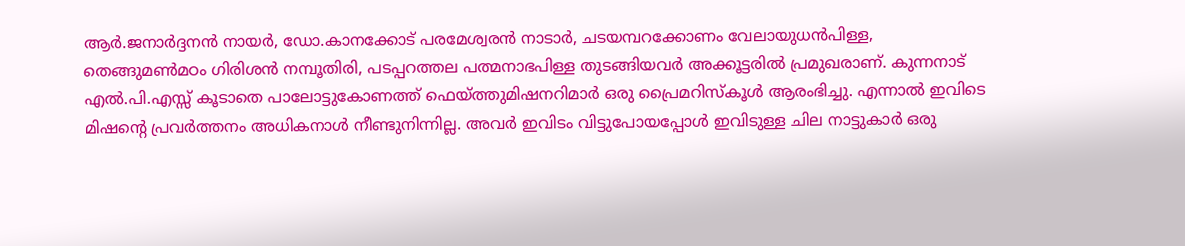ആര്‍.ജനാര്‍ദ്ദനന്‍ നായര്‍, ഡോ.കാനക്കോട് പരമേശ്വരന്‍ നാടാര്‍, ചടയമ്പറക്കോണം വേലായുധന്‍പിള്ള, തെങ്ങുമണ്‍മഠം ഗിരിശന്‍ നമ്പൂതിരി, പടപ്പറത്തല പത്മനാഭപിള്ള തുടങ്ങിയവര്‍ അക്കൂട്ടരില്‍ പ്രമുഖരാണ്. കുന്നനാട് എല്‍.പി.എസ്സ് കൂടാതെ പാലോട്ടുകോണത്ത് ഫെയ്ത്തുമിഷനറിമാര്‍ ഒരു പ്രൈമറിസ്കൂള്‍ ആരംഭിച്ചു. എന്നാല്‍ ഇവിടെ മിഷന്റെ പ്രവര്‍ത്തനം അധികനാള്‍ നീണ്ടുനിന്നില്ല. അവര്‍ ഇവിടം വിട്ടുപോയപ്പോള്‍ ഇവിടുള്ള ചില നാട്ടുകാര്‍ ഒരു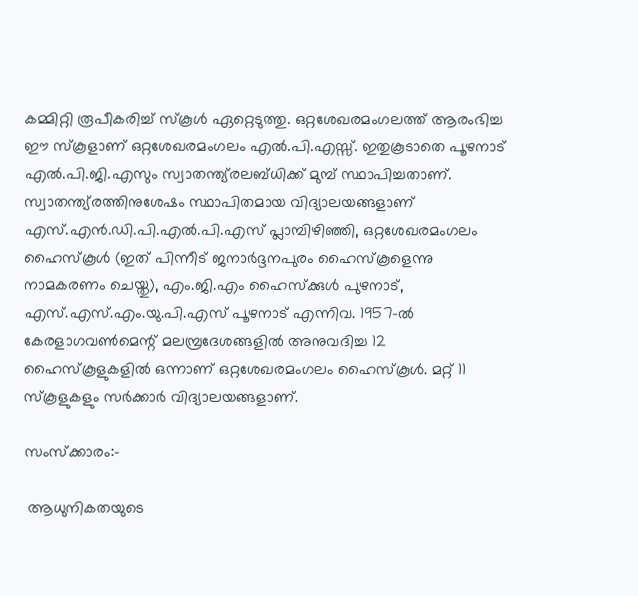കമ്മിറ്റി രൂപീകരിച്ച് സ്കൂള്‍ ഏറ്റെടുത്തു. ഒറ്റശേഖരമംഗലത്ത് ആരംഭിച്ച ഈ സ്കൂളാണ് ഒറ്റശേഖരമംഗലം എല്‍.പി.എസ്സ്. ഇതുകൂടാതെ പൂഴനാട് എല്‍.പി.ജി.എസും സ്വാതന്ത്യ്രലബ്ധിക്ക് മുമ്പ് സ്ഥാപിച്ചതാണ്. സ്വാതന്ത്യ്രത്തിനുശേഷം സ്ഥാപിതമായ വിദ്യാലയങ്ങളാണ് എസ്.എന്‍.ഡി.പി.എല്‍.പി.എസ് പ്ലാമ്പിഴിഞ്ഞി, ഒറ്റശേഖരമംഗലം ഹൈസ്കൂള്‍ (ഇത് പിന്നീട് ജനാര്‍ദ്ദനപുരം ഹൈസ്കൂളെന്നു നാമകരണം ചെയ്തു), എം.ജി.എം ഹൈസ്ക്കുള്‍ പുഴനാട്, എസ്.എസ്.എം.യു.പി.എസ് പൂഴനാട് എന്നിവ. 1957-ല്‍ കേരളാഗവണ്‍മെന്റ് മലമ്പ്രദേശങ്ങളില്‍ അനുവദിച്ച 12 ഹൈസ്കൂളുകളില്‍ ഒന്നാണ് ഒറ്റശേഖരമംഗലം ഹൈസ്കൂള്‍. മറ്റ് 11 സ്കൂളുകളും സര്‍ക്കാര്‍ വിദ്യാലയങ്ങളാണ്.

സംസ്ക്കാരം:-

 ആധുനികതയുടെ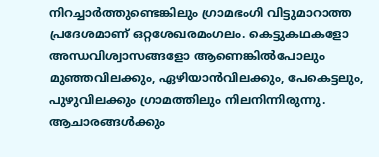നിറച്ചാര്‍ത്തുണ്ടെങ്കിലും ഗ്രാമഭംഗി വിട്ടുമാറാത്ത പ്രദേശമാണ് ഒറ്റശേഖരമംഗലം. കെട്ടുകഥകളോ അന്ധവിശ്വാസങ്ങളോ ആണെങ്കില്‍പോലും മുഞ്ഞവിലക്കും, ഏഴിയാന്‍വിലക്കും, പേകെട്ടലും, പുഴുവിലക്കും ഗ്രാമത്തിലും നിലനിന്നിരുന്നു. ആചാരങ്ങള്‍ക്കും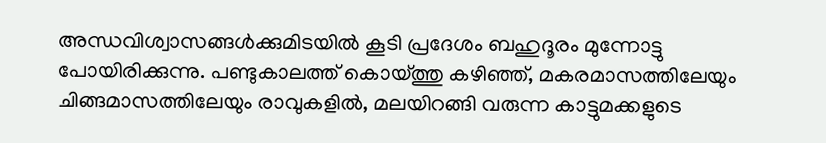അന്ധവിശ്വാസങ്ങള്‍ക്കുമിടയില്‍ കൂടി പ്രദേശം ബഹുദൂരം മുന്നോട്ടു പോയിരിക്കുന്നു. പണ്ടുകാലത്ത് കൊയ്ത്തു കഴിഞ്ഞ്, മകരമാസത്തിലേയും ചിങ്ങമാസത്തിലേയും രാവുകളില്‍, മലയിറങ്ങി വരുന്ന കാട്ടുമക്കളുടെ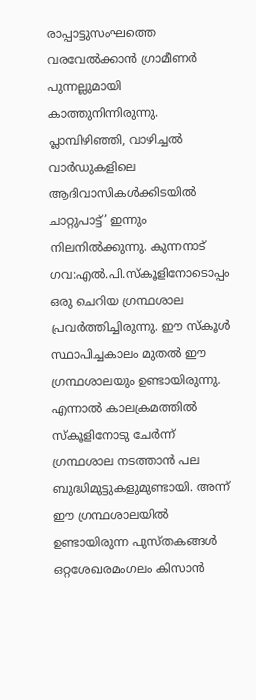രാപ്പാട്ടുസംഘത്തെ വരവേല്‍ക്കാന്‍ ഗ്രാമീണര്‍ പുന്നല്ലുമായി കാത്തുനിന്നിരുന്നു. പ്ലാമ്പിഴിഞ്ഞി, വാഴിച്ചല്‍ വാര്‍ഡുകളിലെ ആദിവാസികള്‍ക്കിടയില്‍ ചാറ്റുപാട്ട്’ ഇന്നും നിലനില്‍ക്കുന്നു. കുന്നനാട് ഗവ:എല്‍.പി.സ്കൂളിനോടൊപ്പം ഒരു ചെറിയ ഗ്രന്ഥശാല പ്രവര്‍ത്തിച്ചിരുന്നു. ഈ സ്കൂള്‍ സ്ഥാപിച്ചകാലം മുതല്‍ ഈ ഗ്രന്ഥശാലയും ഉണ്ടായിരുന്നു. എന്നാല്‍ കാലക്രമത്തില്‍ സ്കൂളിനോടു ചേര്‍ന്ന് ഗ്രന്ഥശാല നടത്താന്‍ പല ബുദ്ധിമുട്ടുകളുമുണ്ടായി. അന്ന് ഈ ഗ്രന്ഥശാലയില്‍ ഉണ്ടായിരുന്ന പുസ്തകങ്ങള്‍ ഒറ്റശേഖരമംഗലം കിസാന്‍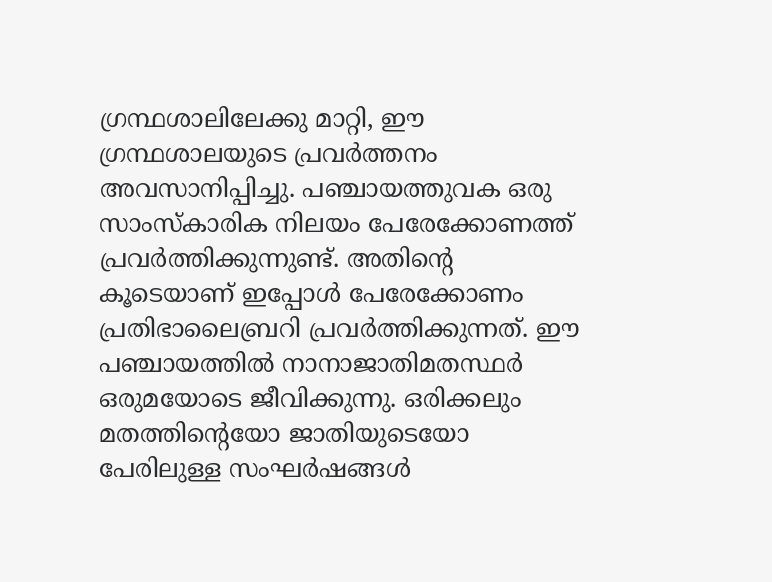ഗ്രന്ഥശാലിലേക്കു മാറ്റി, ഈ ഗ്രന്ഥശാലയുടെ പ്രവര്‍ത്തനം അവസാനിപ്പിച്ചു. പഞ്ചായത്തുവക ഒരു സാംസ്കാരിക നിലയം പേരേക്കോണത്ത് പ്രവര്‍ത്തിക്കുന്നുണ്ട്. അതിന്റെ കൂടെയാണ് ഇപ്പോള്‍ പേരേക്കോണം പ്രതിഭാലൈബ്രറി പ്രവര്‍ത്തിക്കുന്നത്. ഈ പഞ്ചായത്തില്‍ നാനാജാതിമതസ്ഥര്‍ ഒരുമയോടെ ജീവിക്കുന്നു. ഒരിക്കലും മതത്തിന്റെയോ ജാതിയുടെയോ പേരിലുള്ള സംഘര്‍ഷങ്ങള്‍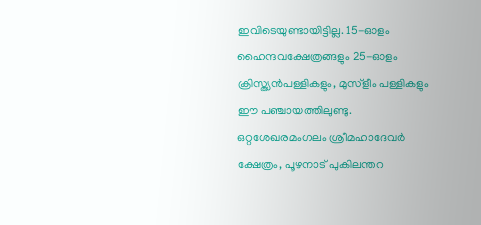ഇവിടെയുണ്ടായിട്ടില്ല. 15-ഓളം ഹൈന്ദവക്ഷേത്രങ്ങളും 25-ഓളം ക്രിസ്ത്യന്‍പള്ളികളും, മുസ്ളീം പള്ളികളും ഈ പഞ്ചായത്തിലുണ്ടു. ഒറ്റശേഖരമംഗലം ശ്രീമഹാദേവര്‍ ക്ഷേത്രം, പൂഴനാട് പുകിലന്തറ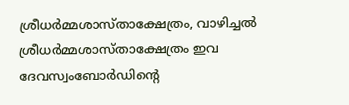ശ്രീധര്‍മ്മശാസ്താക്ഷേത്രം, വാഴിച്ചല്‍ ശ്രീധര്‍മ്മശാസ്താക്ഷേത്രം ഇവ ദേവസ്വംബോര്‍ഡിന്റെ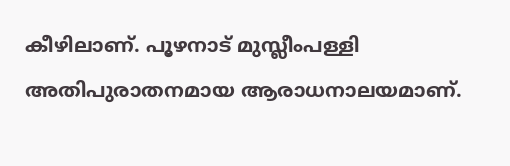കീഴിലാണ്. പൂഴനാട് മുസ്ലീംപള്ളി അതിപുരാതനമായ ആരാധനാലയമാണ്.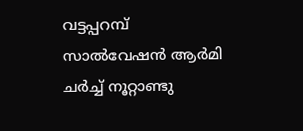വട്ടപ്പറമ്പ് സാല്‍വേഷന്‍ ആര്‍മി ചര്‍ച്ച് നൂറ്റാണ്ടു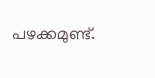പഴക്കമുണ്ട്.